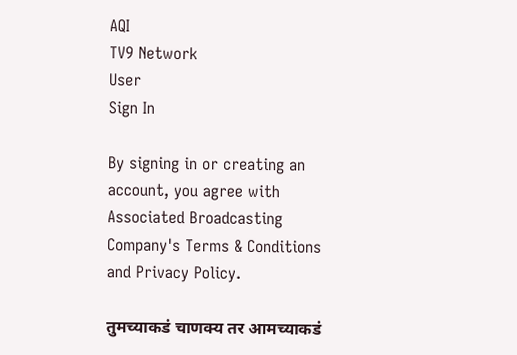AQI
TV9 Network
User
Sign In

By signing in or creating an account, you agree with Associated Broadcasting Company's Terms & Conditions and Privacy Policy.

तुमच्याकडं चाणक्य तर आमच्याकडं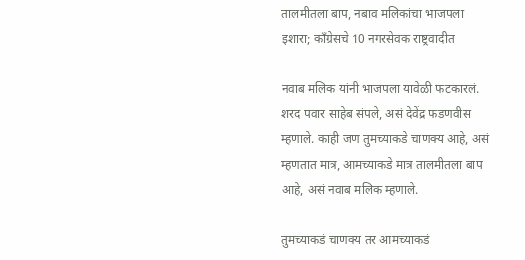तालमीतला बाप, नबाव मलिकांचा भाजपला इशारा; काँग्रेसचे 10 नगरसेवक राष्ट्रवादीत

नवाब मलिक यांनी भाजपला यावेळी फटकारलं.  शरद पवार साहेब संपले, असं देवेंद्र फडणवीस म्हणाले. काही जण तुमच्याकडे चाणक्य आहे, असं म्हणतात मात्र, आमच्याकडे मात्र तालमीतला बाप आहे, असं नवाब मलिक म्हणाले.

तुमच्याकडं चाणक्य तर आमच्याकडं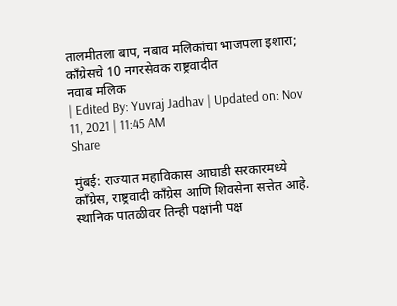तालमीतला बाप, नबाव मलिकांचा भाजपला इशारा; काँग्रेसचे 10 नगरसेवक राष्ट्रवादीत
नवाब मलिक
| Edited By: Yuvraj Jadhav | Updated on: Nov 11, 2021 | 11:45 AM
Share

मुंबई: राज्यात महाविकास आघाडी सरकारमध्ये काँग्रेस, राष्ट्रवादी काँग्रेस आणि शिवसेना सत्तेत आहे. स्थानिक पातळीवर तिन्ही पक्षांनी पक्ष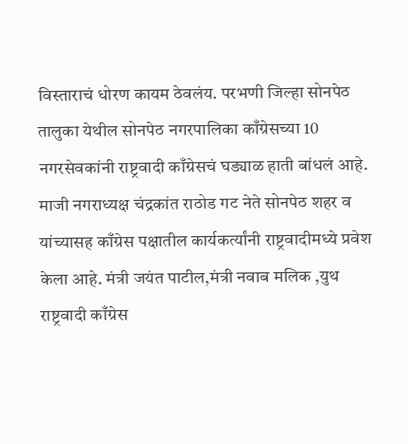विस्ताराचं धोरण कायम ठेवलंय. परभणी जिल्हा सोनपेठ तालुका येथील सोनपेठ नगरपालिका काँग्रेसच्या 10 नगरसेवकांनी राष्ट्रवादी काँग्रेसचं घड्याळ हाती बांधलं आहे. माजी नगराध्यक्ष चंद्रकांत राठोड गट नेते सोनपेठ शहर व यांच्यासह काँग्रेस पक्षातील कार्यकर्त्यांनी राष्ट्रवादीमध्ये प्रवेश केला आहे. मंत्री जयंत पाटील,मंत्री नवाब मलिक ,युथ राष्ट्रवादी काँग्रेस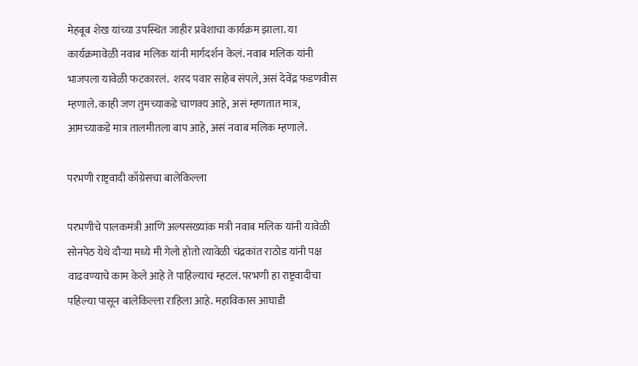मेहबूब शेख यांच्या उपस्थित जाहीर प्रवेशाचा कार्यक्रम झाला. या कार्यक्रमावेळी नवाब मलिक यांनी मार्गदर्शन केलं. नवाब मलिक यांनी भाजपला यावेळी फटकारलं.  शरद पवार साहेब संपले, असं देवेंद्र फडणवीस म्हणाले. काही जण तुमच्याकडे चाणक्य आहे, असं म्हणतात मात्र, आमच्याकडे मात्र तालमीतला बाप आहे, असं नवाब मलिक म्हणाले.

परभणी राष्ट्रवादी काँग्रेसचा बालेकिल्ला

परभणीचे पालकमंत्री आणि अल्पसंख्यांक मत्री नवाब मलिक यांनी यावेळी सोनपेठ येथे दौऱ्या मध्ये मी गेलो होतो त्यावेळी चंद्रकांत राठोड यांनी पक्ष वाढवण्याचे काम केले आहे ते पाहिल्याचं म्हटलं. परभणी हा राष्ट्रवादीचा पहिल्या पासून बालेकिल्ला राहिला आहे. महाविकास आघाडी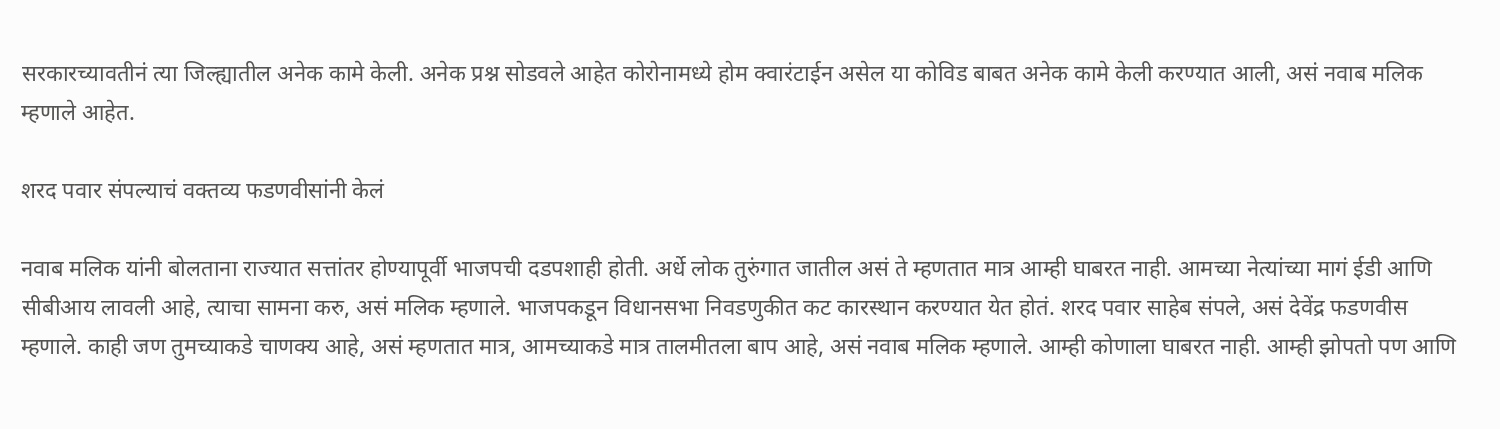सरकारच्यावतीनं त्या जिल्ह्यातील अनेक कामे केली. अनेक प्रश्न सोडवले आहेत कोरोनामध्ये होम क्वारंटाईन असेल या कोविड बाबत अनेक कामे केली करण्यात आली, असं नवाब मलिक म्हणाले आहेत.

शरद पवार संपल्याचं वक्तव्य फडणवीसांनी केलं

नवाब मलिक यांनी बोलताना राज्यात सत्तांतर होण्यापूर्वी भाजपची दडपशाही होती. अर्धे लोक तुरुंगात जातील असं ते म्हणतात मात्र आम्ही घाबरत नाही. आमच्या नेत्यांच्या मागं ईडी आणि सीबीआय लावली आहे, त्याचा सामना करु, असं मलिक म्हणाले. भाजपकडून विधानसभा निवडणुकीत कट कारस्थान करण्यात येत होतं. शरद पवार साहेब संपले, असं देवेंद्र फडणवीस म्हणाले. काही जण तुमच्याकडे चाणक्य आहे, असं म्हणतात मात्र, आमच्याकडे मात्र तालमीतला बाप आहे, असं नवाब मलिक म्हणाले. आम्ही कोणाला घाबरत नाही. आम्ही झोपतो पण आणि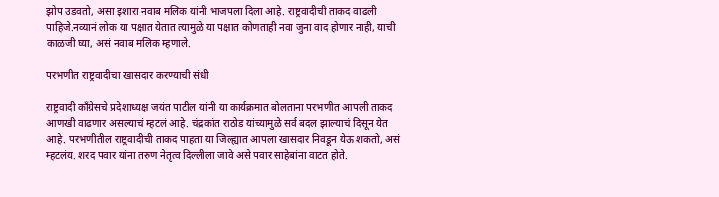झोप उडवतो, असा इशारा नवाब मलिक यांनी भाजपला दिला आहे. राष्ट्रवादीची ताकद वाढली पाहिजे.नव्यानं लोक या पक्षात येतात त्यामुळे या पक्षात कोणताही नवा जुना वाद होणार नाही, याची काळजी घ्या, असं नवाब मलिक म्हणाले.

परभणीत राष्ट्रवादीचा खासदार करण्याची संधी

राष्ट्रवादी काँग्रेसचे प्रदेशाध्यक्ष जयंत पाटील यांनी या कार्यक्रमात बोलताना परभणीत आपली ताकद आणखी वाढणार असल्याचं म्हटलं आहे. चंद्रकांत राठोड यांच्यामुळे सर्व बदल झाल्याचं दिसून येत आहे. परभणीतील राष्ट्रवादीची ताकद पाहता या जिल्ह्यात आपला खासदार निवडून येऊ शकतो, असं म्हटलंय. शरद पवार यांना तरुण नेतृत्व दिल्लीला जावे असे पवार साहेबांना वाटत होते.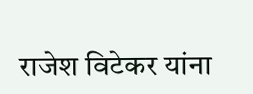राजेश विटेकर यांना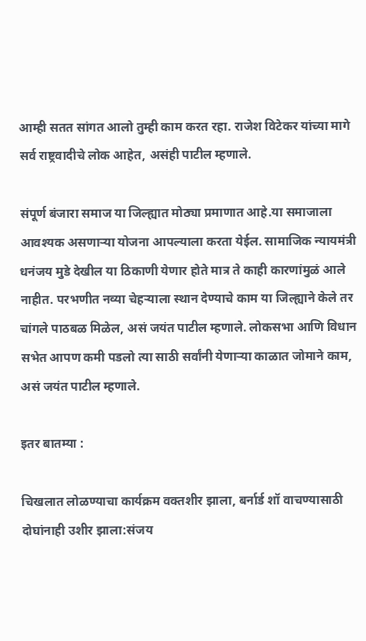आम्ही सतत सांगत आलो तुम्ही काम करत रहा. राजेश विटेकर यांच्या मागे सर्व राष्ट्रवादीचे लोक आहेत, असंही पाटील म्हणाले.

संपूर्ण बंजारा समाज या जिल्ह्यात मोठ्या प्रमाणात आहे.या समाजाला आवश्यक असणाऱ्या योजना आपल्याला करता येईल. सामाजिक न्यायमंत्री धनंजय मुडे देखील या ठिकाणी येणार होते मात्र ते काही कारणांमुळं आले नाहीत. परभणीत नव्या चेहऱ्याला स्थान देण्याचे काम या जिल्ह्याने केले तर चांगले पाठबळ मिळेल, असं जयंत पाटील म्हणाले. लोकसभा आणि विधान सभेत आपण कमी पडलो त्या साठी सर्वांनी येणाऱ्या काळात जोमाने काम, असं जयंत पाटील म्हणाले.

इतर बातम्या :

चिखलात लोळण्याचा कार्यक्रम वक्तशीर झाला, बर्नार्ड शॉ वाचण्यासाठी दोघांनाही उशीर झाला:संजय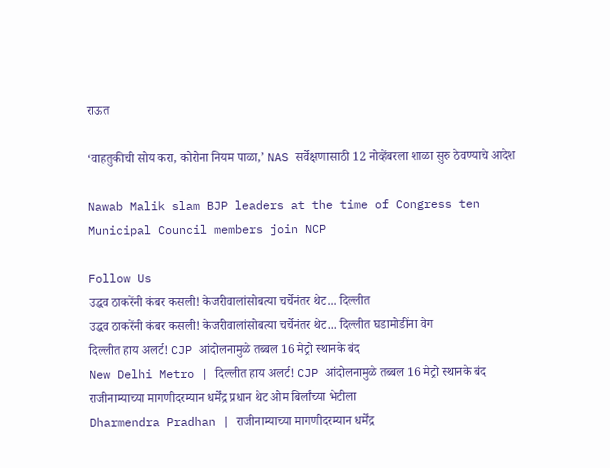राऊत

‘वाहतुकीची सोय करा, कोरोना नियम पाळा,’ NAS सर्वेक्षणासाठी 12 नोव्हेंबरला शाळा सुरु ठेवण्याचे आदेश

Nawab Malik slam BJP leaders at the time of Congress ten Municipal Council members join NCP

Follow Us
उद्धव ठाकरेंनी कंबर कसली! केजरीवालांसोबत्या चर्चेनंतर थेट... दिल्लीत
उद्धव ठाकरेंनी कंबर कसली! केजरीवालांसोबत्या चर्चेनंतर थेट... दिल्लीत घडामोडींना वेग
दिल्लीत हाय अलर्ट! CJP आंदोलनामुळे तब्बल 16 मेट्रो स्थानके बंद
New Delhi Metro | दिल्लीत हाय अलर्ट! CJP आंदोलनामुळे तब्बल 16 मेट्रो स्थानके बंद
राजीनाम्याच्या मागणीदरम्यान धर्मेंद्र प्रधान थेट ओम बिर्लांच्या भेटीला
Dharmendra Pradhan | राजीनाम्याच्या मागणीदरम्यान धर्मेंद्र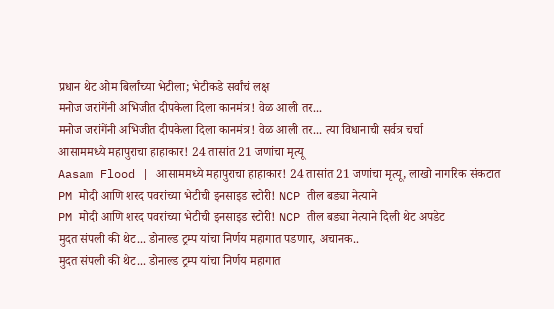प्रधान थेट ओम बिर्लांच्या भेटीला; भेटीकडे सर्वांचं लक्ष
मनोज जरांगेंनी अभिजीत दीपकेला दिला कानमंत्र! वेळ आली तर...
मनोज जरांगेंनी अभिजीत दीपकेला दिला कानमंत्र! वेळ आली तर... त्या विधानाची सर्वत्र चर्चा
आसाममध्ये महापुराचा हाहाकार! 24 तासांत 21 जणांचा मृत्यू
Aasam Flood | आसाममध्ये महापुराचा हाहाकार! 24 तासांत 21 जणांचा मृत्यू, लाखो नागरिक संकटात
PM मोदी आणि शरद पवरांच्या भेटीची इनसाइड स्टोरी! NCP तील बड्या नेत्याने
PM मोदी आणि शरद पवरांच्या भेटीची इनसाइड स्टोरी! NCP तील बड्या नेत्याने दिली थेट अपडेट
मुदत संपली की थेट... डोनाल्ड ट्रम्प यांचा निर्णय महागात पडणार, अचानक..
मुदत संपली की थेट... डोनाल्ड ट्रम्प यांचा निर्णय महागात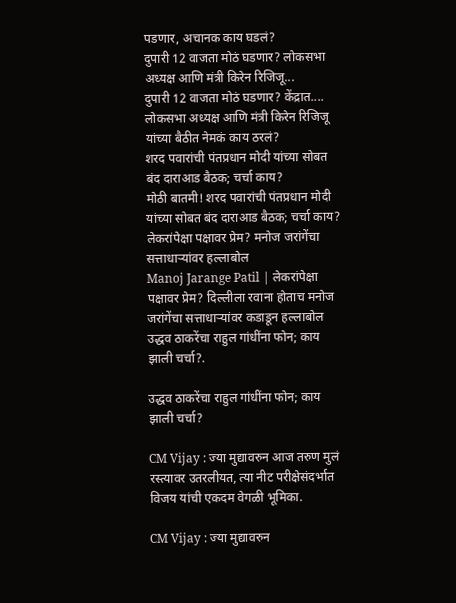पडणार, अचानक काय घडलं?
दुपारी 12 वाजता मोठं घडणार? लोकसभा अध्यक्ष आणि मंत्री किरेन रिजिजू...
दुपारी 12 वाजता मोठं घडणार? केंद्रात.... लोकसभा अध्यक्ष आणि मंत्री किरेन रिजिजू यांच्या बैठीत नेमकं काय ठरलं?
शरद पवारांची पंतप्रधान मोदी यांच्या सोबत बंद दाराआड बैठक; चर्चा काय?
मोठी बातमी! शरद पवारांची पंतप्रधान मोदी यांच्या सोबत बंद दाराआड बैठक; चर्चा काय?
लेकरांपेक्षा पक्षावर प्रेम? मनोज जरांगेंचा सत्ताधाऱ्यांवर हल्लाबोल
Manoj Jarange Patil | लेकरांपेक्षा पक्षावर प्रेम? दिल्लीला रवाना होताच मनोज जरांगेंचा सत्ताधाऱ्यांवर कडाडून हल्लाबोल
उद्धव ठाकरेंचा राहुल गांधींना फोन; काय झाली चर्चा?.

उद्धव ठाकरेंचा राहुल गांधींना फोन; काय झाली चर्चा?

CM Vijay : ज्या मुद्यावरुन आज तरुण मुलं रस्त्यावर उतरलीयत, त्या नीट परीक्षेसंदर्भात विजय यांची एकदम वेगळी भूमिका.

CM Vijay : ज्या मुद्यावरुन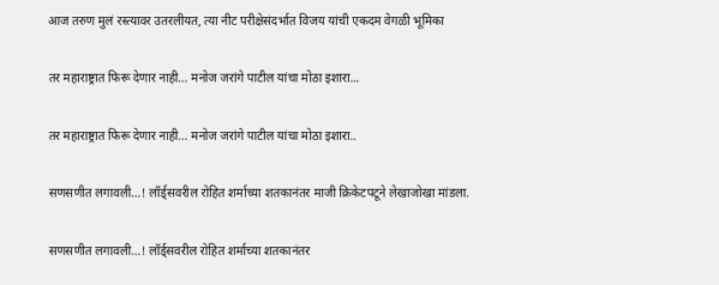आज तरुण मुलं रस्त्यावर उतरलीयत, त्या नीट परीक्षेसंदर्भात विजय यांची एकदम वेगळी भूमिका

तर महाराष्ट्रात फिरू देणार नाही… मनोज जरांगे पाटील यांचा मोठा इशारा...

तर महाराष्ट्रात फिरू देणार नाही… मनोज जरांगे पाटील यांचा मोठा इशारा..

सणसणीत लगावली…! लॉर्ड्सवरील रोहित शर्माच्या शतकानंतर माजी क्रिकेटपटूने लेखाजोखा मांडला.

सणसणीत लगावली…! लॉर्ड्सवरील रोहित शर्माच्या शतकानंतर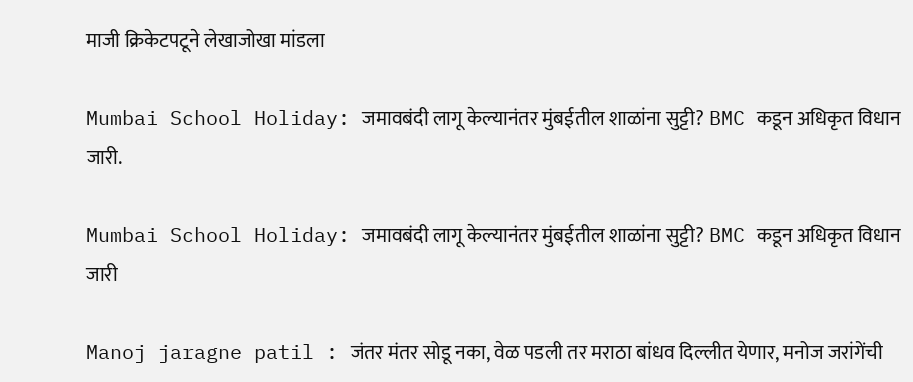माजी क्रिकेटपटूने लेखाजोखा मांडला

Mumbai School Holiday: जमावबंदी लागू केल्यानंतर मुंबईतील शाळांना सुट्टी? BMC कडून अधिकृत विधान जारी.

Mumbai School Holiday: जमावबंदी लागू केल्यानंतर मुंबईतील शाळांना सुट्टी? BMC कडून अधिकृत विधान जारी

Manoj jaragne patil : जंतर मंतर सोडू नका, वेळ पडली तर मराठा बांधव दिल्लीत येणार, मनोज जरांगेंची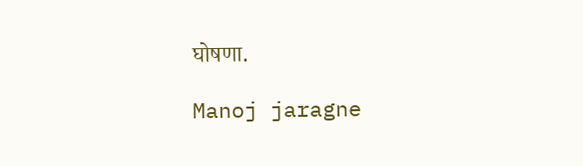घोषणा.

Manoj jaragne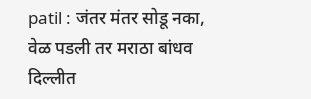patil : जंतर मंतर सोडू नका, वेळ पडली तर मराठा बांधव दिल्लीत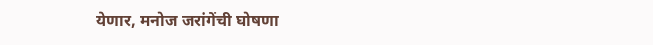येणार, मनोज जरांगेंची घोषणा